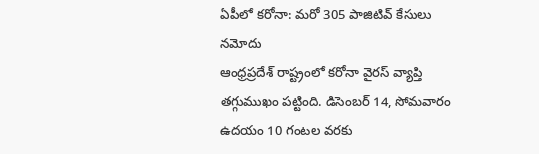ఏపీలో కరోనా: మరో 305 పాజిటివ్ కేసులు నమోదు
ఆంధ్రప్రదేశ్ రాష్ట్రంలో కరోనా వైరస్ వ్యాప్తి తగ్గుముఖం పట్టింది. డిసెంబర్ 14, సోమవారం ఉదయం 10 గంటల వరకు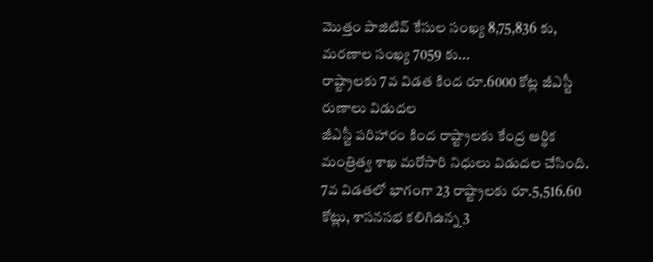మొత్తం పాజిటివ్ కేసుల సంఖ్య 8,75,836 కు, మరణాల సంఖ్య 7059 కు...
రాష్ట్రాలకు 7వ విడత కింద రూ.6000 కోట్ల జీఎస్టీ రుణాలు విడుదల
జీఎస్టీ పరిహారం కింద రాష్ట్రాలకు కేంద్ర ఆర్థిక మంత్రిత్వ శాఖ మరోసారి నిధులు విడుదల చేసింది. 7వ విడతలో భాగంగా 23 రాష్ట్రాలకు రూ.5,516.60 కోట్లు, శాసనసభ కలిగిఉన్న 3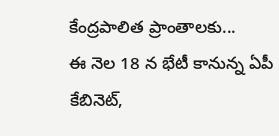కేంద్రపాలిత ప్రాంతాలకు...
ఈ నెల 18 న భేటీ కానున్న ఏపీ కేబినెట్,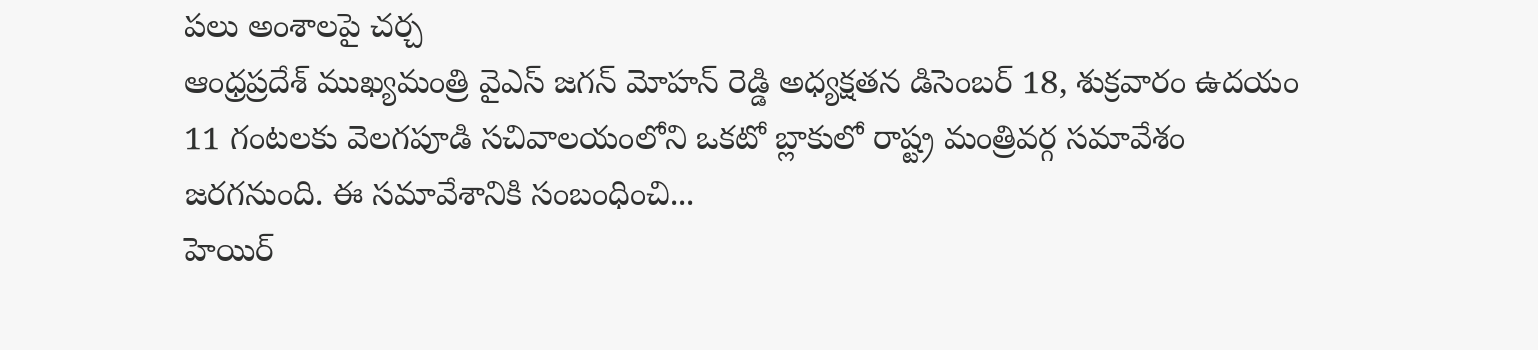పలు అంశాలపై చర్చ
ఆంధ్రప్రదేశ్ ముఖ్యమంత్రి వైఎస్ జగన్ మోహన్ రెడ్డి అధ్యక్షతన డిసెంబర్ 18, శుక్రవారం ఉదయం 11 గంటలకు వెలగపూడి సచివాలయంలోని ఒకటో బ్లాకులో రాష్ట్ర మంత్రివర్గ సమావేశం జరగనుంది. ఈ సమావేశానికి సంబంధించి...
హెయిర్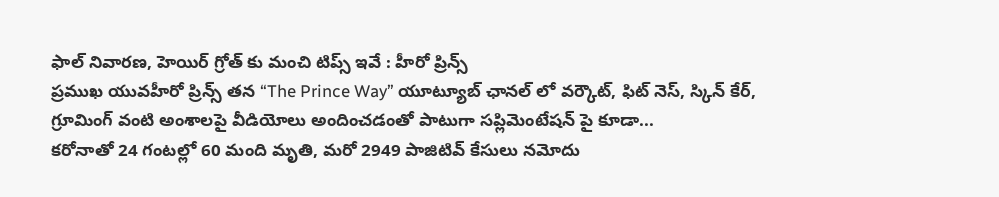ఫాల్ నివారణ, హెయిర్ గ్రోత్ కు మంచి టిప్స్ ఇవే : హీరో ప్రిన్స్
ప్రముఖ యువహీరో ప్రిన్స్ తన “The Prince Way” యూట్యూబ్ ఛానల్ లో వర్కౌట్, ఫిట్ నెస్, స్కిన్ కేర్, గ్రూమింగ్ వంటి అంశాలపై వీడియోలు అందించడంతో పాటుగా సప్లిమెంటేషన్ పై కూడా...
కరోనాతో 24 గంటల్లో 60 మంది మృతి, మరో 2949 పాజిటివ్ కేసులు నమోదు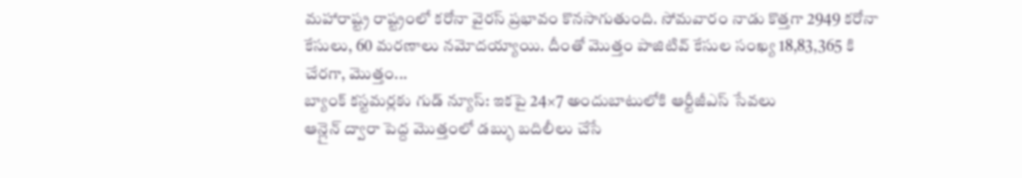మహారాష్ట్ర రాష్ట్రంలో కరోనా వైరస్ ప్రభావం కొనసాగుతుంది. సోమవారం నాడు కొత్తగా 2949 కరోనా కేసులు, 60 మరణాలు నమోదయ్యాయి. దీంతో మొత్తం పాజిటివ్ కేసుల సంఖ్య 18,83,365 కి చేరగా, మొత్తం...
బ్యాంక్ కస్టమర్లకు గుడ్ న్యూస్: ఇకపై 24×7 అందుబాటులోకి ఆర్టీజీఎస్ సేవలు
ఆన్లైన్ ద్వారా పెద్ద మొత్తంలో డబ్భు బదిలీలు చేసే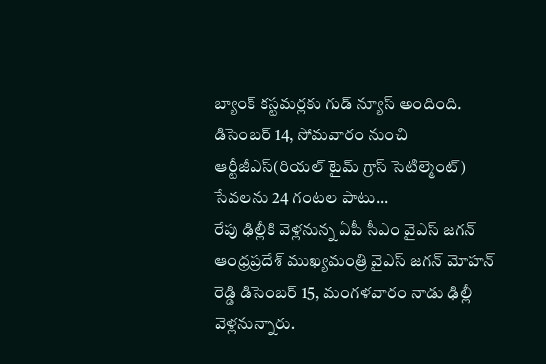బ్యాంక్ కస్టమర్లకు గుడ్ న్యూస్ అందింది. డిసెంబర్ 14, సోమవారం నుంచి ఆర్టీజీఎస్(రియల్ టైమ్ గ్రాస్ సెటిల్మెంట్) సేవలను 24 గంటల పాటు...
రేపు ఢిల్లీకి వెళ్లనున్న ఏపీ సీఎం వైఎస్ జగన్
ఆంధ్రప్రదేశ్ ముఖ్యమంత్రి వైఎస్ జగన్ మోహన్ రెడ్డి డిసెంబర్ 15, మంగళవారం నాడు ఢిల్లీ వెళ్లనున్నారు.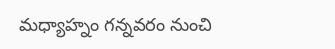మధ్యాహ్నం గన్నవరం నుంచి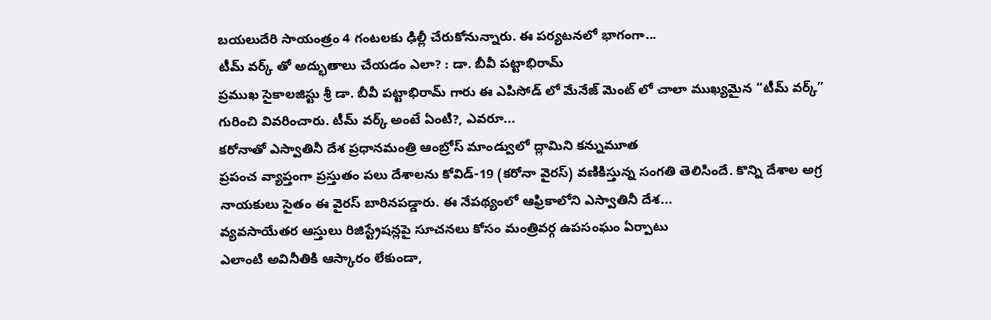బయలుదేరి సాయంత్రం 4 గంటలకు ఢిల్లీ చేరుకోనున్నారు. ఈ పర్యటనలో భాగంగా...
టీమ్ వర్క్ తో అద్భుతాలు చేయడం ఎలా? : డా. బీవీ పట్టాభిరామ్
ప్రముఖ సైకాలజిస్టు శ్రీ డా. బీవీ పట్టాభిరామ్ గారు ఈ ఎపిసోడ్ లో మేనేజ్ మెంట్ లో చాలా ముఖ్యమైన “టీమ్ వర్క్” గురించి వివరించారు. టీమ్ వర్క్ అంటే ఏంటి?, ఎవరూ...
కరోనాతో ఎస్వాతినీ దేశ ప్రధానమంత్రి ఆంబ్రోస్ మాండ్వులో ద్లామిని కన్నుమూత
ప్రపంచ వ్యాప్తంగా ప్రస్తుతం పలు దేశాలను కోవిడ్-19 (కరోనా వైరస్) వణికిస్తున్న సంగతి తెలిసిందే. కొన్ని దేశాల అగ్ర నాయకులు సైతం ఈ వైరస్ బారినపడ్డారు. ఈ నేపథ్యంలో ఆఫ్రికాలోని ఎస్వాతినీ దేశ...
వ్యవసాయేతర ఆస్తులు రిజిస్ట్రేషన్లపై సూచనలు కోసం మంత్రివర్గ ఉపసంఘం ఏర్పాటు
ఎలాంటి అవినీతికి ఆస్కారం లేకుండా,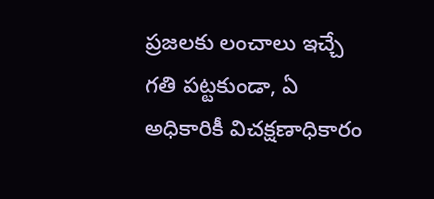ప్రజలకు లంచాలు ఇచ్చే గతి పట్టకుండా, ఏ అధికారికీ విచక్షణాధికారం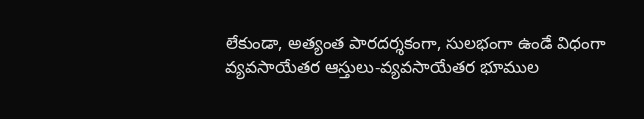లేకుండా, అత్యంత పారదర్శకంగా, సులభంగా ఉండే విధంగా వ్యవసాయేతర ఆస్తులు-వ్యవసాయేతర భూముల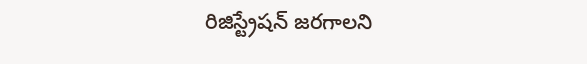రిజిస్ట్రేషన్ జరగాలని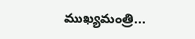ముఖ్యమంత్రి...